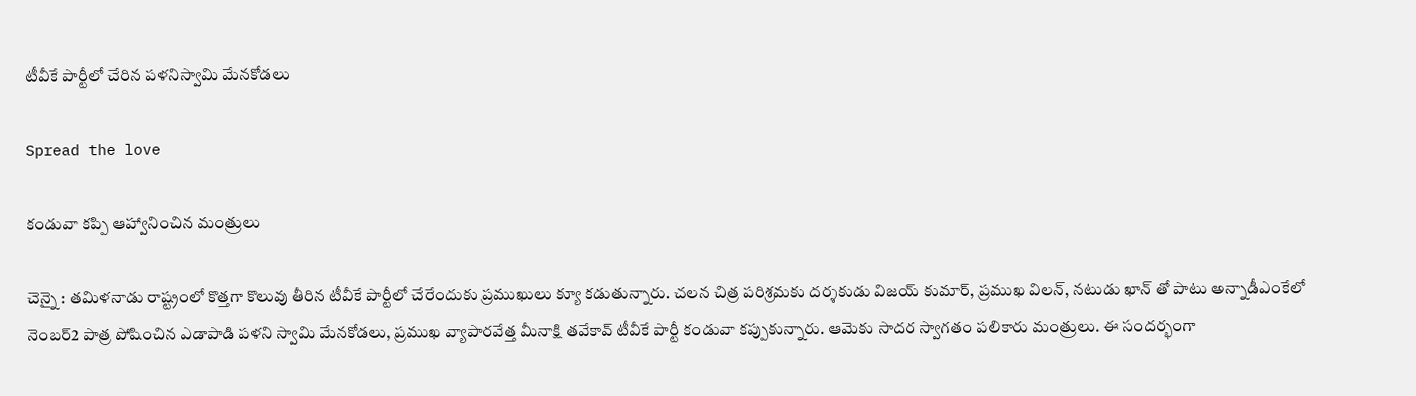టీవీకే పార్టీలో చేరిన ప‌ళ‌నిస్వామి మేన‌కోడ‌లు

Spread the love

కండువా క‌ప్పి ఆహ్వానించిన మంత్రులు

చెన్నై : త‌మిళ‌నాడు రాష్ట్రంలో కొత్త‌గా కొలువు తీరిన టీవీకే పార్టీలో చేరేందుకు ప్ర‌ముఖులు క్యూ క‌డుతున్నారు. చ‌ల‌న చిత్ర ప‌రిశ్ర‌మ‌కు ద‌ర్శ‌కుడు విజ‌య్ కుమార్, ప్ర‌ముఖ విల‌న్, న‌టుడు ఖాన్ తో పాటు అన్నాడీఎంకేలో నెంబర్2 పాత్ర పోషించిన ఎడాపాడి ప‌ళ‌ని స్వామి మేన‌కోడ‌లు, ప్ర‌ముఖ వ్యాపార‌వేత్త మీనాక్షి తవేకావ్ టీవీకే పార్టీ కండువా క‌ప్పుకున్నారు. ఆమెకు సాద‌ర స్వాగ‌తం ప‌లికారు మంత్రులు. ఈ సంద‌ర్భంగా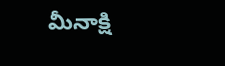మీనాక్షి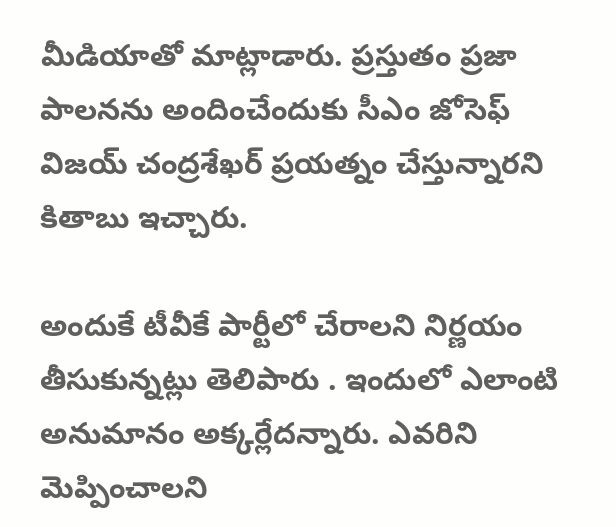మీడియాతో మాట్లాడారు. ప్ర‌స్తుతం ప్రజా పాల‌న‌ను అందించేందుకు సీఎం జోసెఫ్ విజ‌య్ చంద్ర‌శేఖ‌ర్ ప్ర‌య‌త్నం చేస్తున్నార‌ని కితాబు ఇచ్చారు.

అందుకే టీవీకే పార్టీలో చేరాల‌ని నిర్ణ‌యం తీసుకున్న‌ట్లు తెలిపారు . ఇందులో ఎలాంటి అనుమానం అక్క‌ర్లేద‌న్నారు. ఎవరిని మెప్పించాల‌ని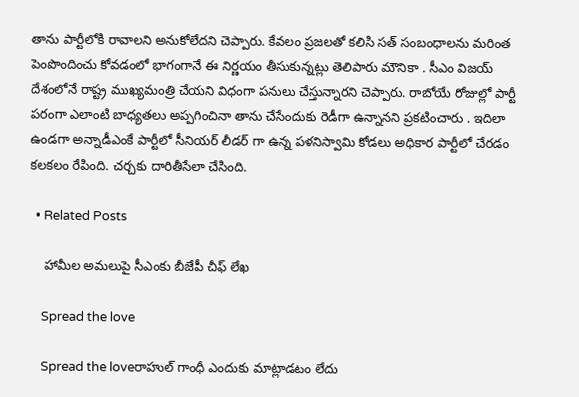తాను పార్టీలోకి రావాల‌ని అనుకోలేద‌ని చెప్పారు. కేవ‌లం ప్ర‌జల‌తో క‌లిసి సత్ సంబంధాల‌ను మ‌రింత పెంపొందించు కోవ‌డంలో భాగంగానే ఈ నిర్ణ‌యం తీసుకున్న‌ట్లు తెలిపారు మౌనికా . సీఎం విజ‌య్ దేశంలోనే రాష్ట్ర ముఖ్య‌మంత్రి చేయ‌ని విధంగా ప‌నులు చేస్తున్నార‌ని చెప్పారు. రాబోయే రోజుల్లో పార్టీ ప‌రంగా ఎలాంటి బాధ్య‌త‌లు అప్ప‌గించినా తాను చేసేందుకు రెడీగా ఉన్నాన‌ని ప్ర‌క‌టించారు . ఇదిలా ఉండ‌గా అన్నాడీఎంకే పార్టీలో సీనియ‌ర్ లీడ‌ర్ గా ఉన్న ప‌ళ‌నిస్వామి కోడ‌లు అధికార పార్టీలో చేర‌డం క‌ల‌క‌లం రేపింది. చ‌ర్చ‌కు దారితీసేలా చేసింది.

  • Related Posts

    హామీల అమ‌లుపై సీఎంకు బీజేపీ చీఫ్ లేఖ

    Spread the love

    Spread the loveరాహుల్ గాంధీ ఎందుకు మాట్లాడ‌టం లేదు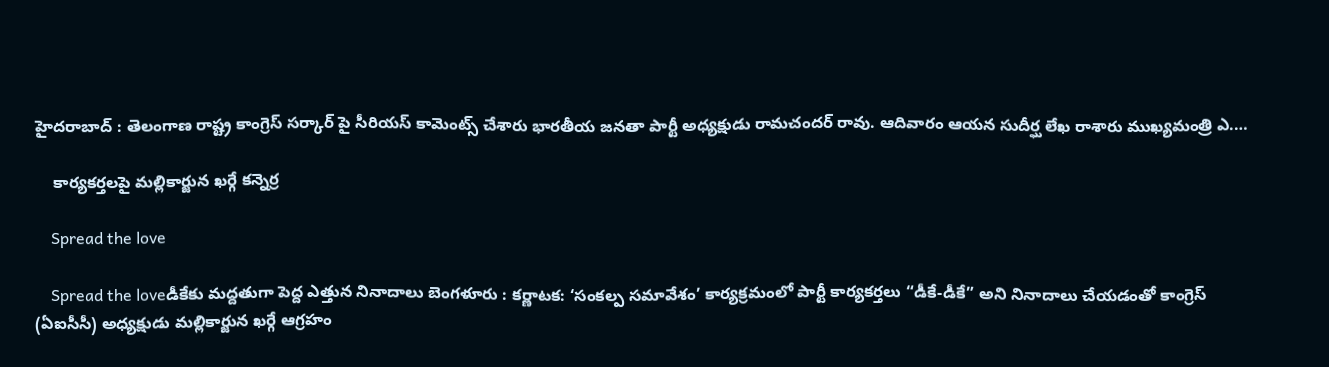హైద‌రాబాద్ : తెలంగాణ రాష్ట్ర కాంగ్రెస్ స‌ర్కార్ పై సీరియ‌స్ కామెంట్స్ చేశారు భార‌తీయ జ‌న‌తా పార్టీ అధ్యక్షుడు రామ‌చంద‌ర్ రావు. ఆదివారం ఆయ‌న సుదీర్ఘ లేఖ రాశారు ముఖ్య‌మంత్రి ఎ.…

    కార్య‌క‌ర్త‌ల‌పై మ‌ల్లికార్జున ఖ‌ర్గే క‌న్నెర్ర‌

    Spread the love

    Spread the loveడీకేకు మ‌ద్దతుగా పెద్ద ఎత్తున నినాదాలు బెంగళూరు : కర్ణాటక: ‘సంకల్ప సమావేశం’ కార్యక్రమంలో పార్టీ కార్యకర్తలు “డీకే-డీకే” అని నినాదాలు చేయడంతో కాంగ్రెస్ (ఏఐసీసీ) అధ్యక్షుడు మల్లికార్జున ఖర్గే ఆగ్రహం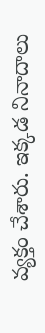వ్యక్తం చేశారు. ఇక్కడ నినాదాలు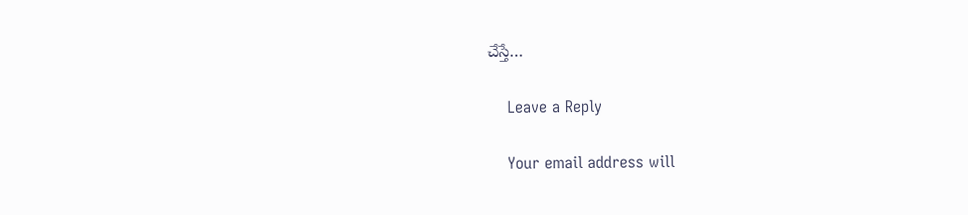చేస్తే…

    Leave a Reply

    Your email address will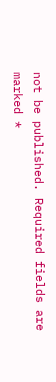not be published. Required fields are marked *